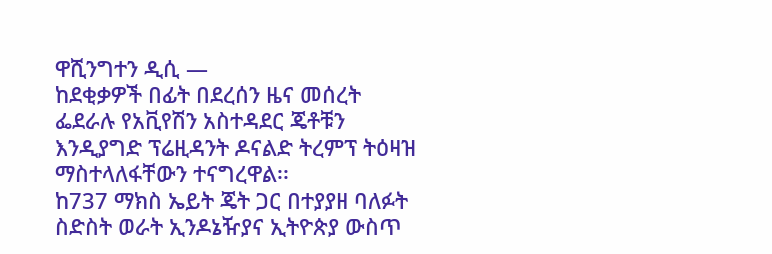ዋሺንግተን ዲሲ —
ከደቂቃዎች በፊት በደረሰን ዜና መሰረት ፌደራሉ የአቪየሽን አስተዳደር ጄቶቹን እንዲያግድ ፕሬዚዳንት ዶናልድ ትረምፕ ትዕዛዝ ማስተላለፋቸውን ተናግረዋል፡፡
ከ737 ማክስ ኤይት ጄት ጋር በተያያዘ ባለፉት ስድስት ወራት ኢንዶኔዥያና ኢትዮጵያ ውስጥ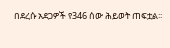በደረሱ አደጋዎች የ346 ሰው ሕይወት ጠፍቷል፡፡